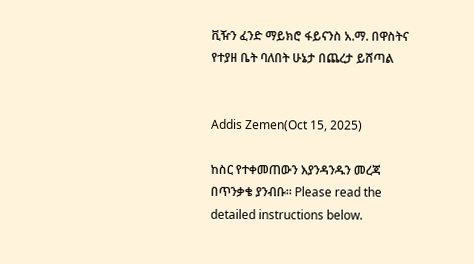ቪዥን ፈንድ ማይክሮ ፋይናንስ አ.ማ. በዋስትና የተያዘ ቤት ባለበት ሁኔታ በጨረታ ይሸጣል


Addis Zemen(Oct 15, 2025)

ከስር የተቀመጠውን እያንዳንዱን መረጃ በጥንቃቄ ያንብቡ። Please read the detailed instructions below.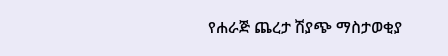የሐራጅ ጨረታ ሽያጭ ማስታወቂያ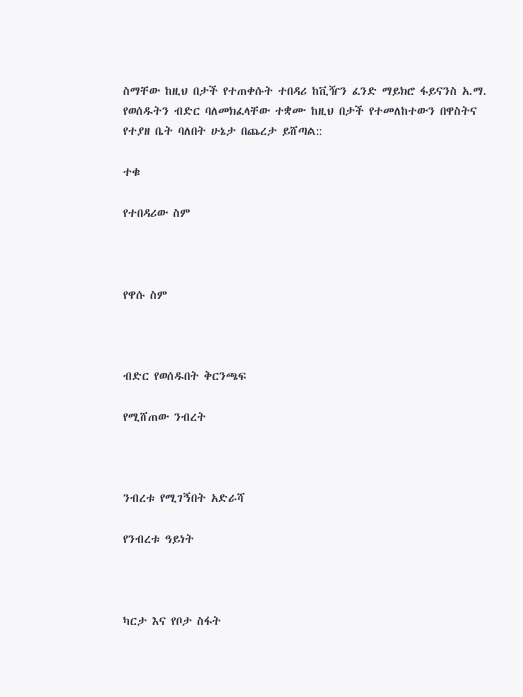ስማቸው ከዚህ በታች የተጠቀሱት ተበዳሪ ከቪዥን ፈንድ ማይክሮ ፋይናንስ አ.ማ. የወሰዱትን ብድር ባለመክፈላቸው ተቋሙ ከዚህ በታች የተመለከተውን በዋስትና የተያዘ ቤት ባለበት ሁኔታ በጨረታ ይሸጣል::

ተቁ

የተበዳሪው ስም



የዋሱ ስም



ብድር የወሰዱበት ቅርንጫፍ

የሚሸጠው ንብረት



ንብረቱ የሚገኝበት አድራሻ

የንብረቱ ዓይነት



ካርታ እና የቦታ ስፋት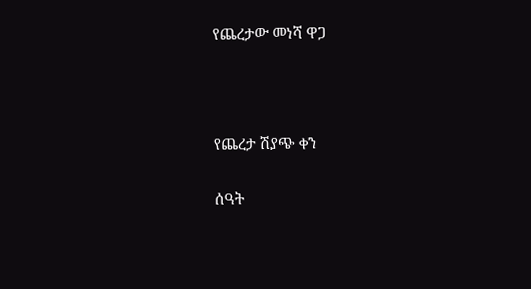የጨረታው መነሻ ዋጋ



የጨረታ ሽያጭ ቀን

ሰዓት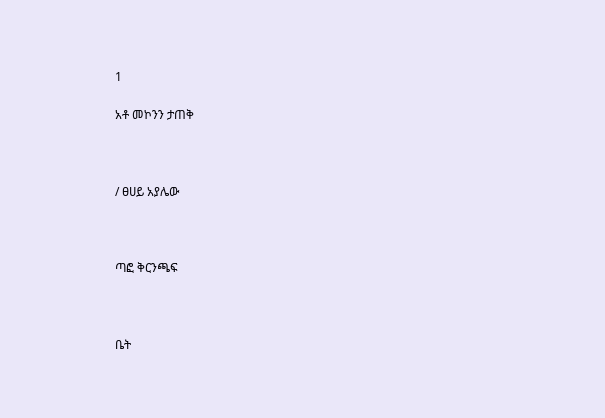1

አቶ መኮንን ታጠቅ



/ ፀሀይ አያሌው



ጣፎ ቅርንጫፍ



ቤት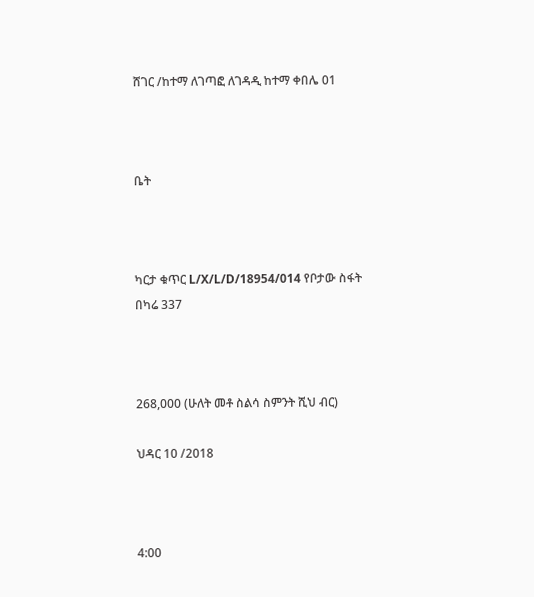ሸገር /ከተማ ለገጣፎ ለገዳዲ ከተማ ቀበሌ 01



ቤት



ካርታ ቁጥር L/X/L/D/18954/014 የቦታው ስፋት በካሬ 337



268,000 (ሁለት መቶ ስልሳ ስምንት ሺህ ብር)

ህዳር 10 /2018



4:00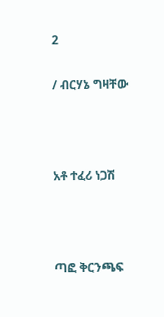2

/ ብርሃኔ ግዛቸው



አቶ ተፈሪ ነጋሽ



ጣፎ ቅርንጫፍ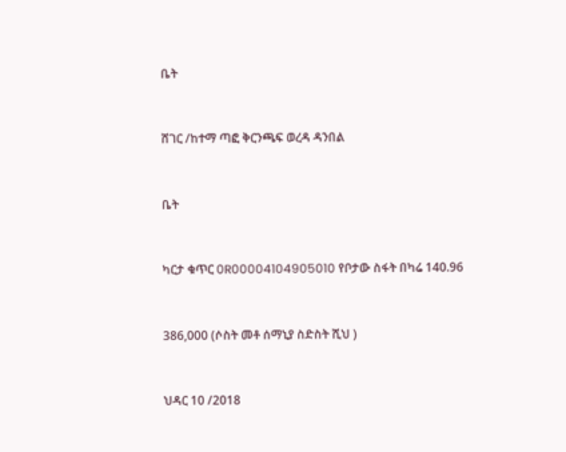ቤት



ሸገር /ከተማ ጣፎ ቅርንጫፍ ወረዳ ዳንበል



ቤት



ካርታ ቁጥር 0R00004104905010 የቦታው ስፋት በካሬ 140.96



386,000 (ሶስት መቶ ሰማኒያ ስድስት ሺህ )



ህዳር 10 /2018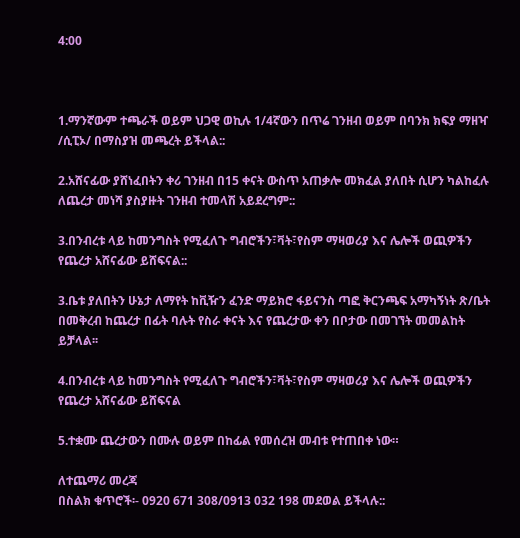4:00



1.ማንኛውም ተጫራች ወይም ህጋዊ ወኪሉ 1/4ኛውን በጥሬ ገንዘብ ወይም በባንክ ክፍያ ማዘዣ /ሲፒኦ/ በማስያዝ መጫረት ይችላል::

2.አሸናፊው ያሸነፈበትን ቀሪ ገንዘብ በ15 ቀናት ውስጥ አጠቃሎ መክፈል ያለበት ሲሆን ካልከፈሉ ለጨረታ መነሻ ያስያዙት ገንዘብ ተመላሽ አይደረግም::

3.በንብረቱ ላይ ከመንግስት የሚፈለጉ ግብሮችን፣ቫት፣የስም ማዛወሪያ እና ሌሎች ወጪዎችን የጨረታ አሸናፊው ይሸፍናል::

3.ቤቱ ያለበትን ሁኔታ ለማየት ከቪዥን ፈንድ ማይክሮ ፋይናንስ ጣፎ ቅርንጫፍ አማካኝነት ጽ/ቤት በመቅረብ ከጨረታ በፊት ባሉት የስራ ቀናት እና የጨረታው ቀን በቦታው በመገኘት መመልከት ይቻላል፡፡

4.በንብረቱ ላይ ከመንግስት የሚፈለጉ ግብሮችን፣ቫት፣የስም ማዛወሪያ እና ሌሎች ወጪዎችን የጨረታ አሸናፊው ይሸፍናል

5.ተቋሙ ጨረታውን በሙሉ ወይም በከፊል የመሰረዝ መብቱ የተጠበቀ ነው።

ለተጨማሪ መረጃ
በስልክ ቁጥሮች፡- 0920 671 308/0913 032 198 መደወል ይችላሉ::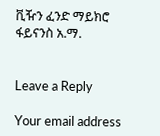ቪዥን ፈንድ ማይክሮ ፋይናንስ አ.ማ.


Leave a Reply

Your email address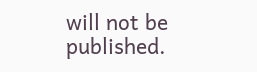will not be published.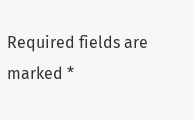Required fields are marked *